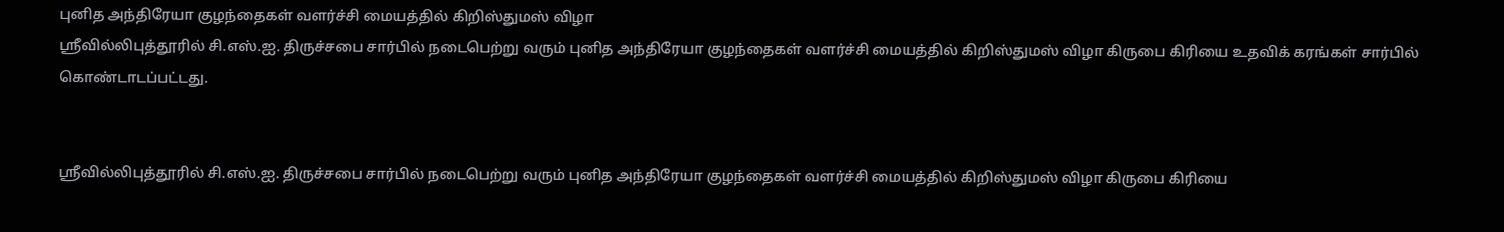புனித அந்திரேயா குழந்தைகள் வளர்ச்சி மையத்தில் கிறிஸ்துமஸ் விழா
ஸ்ரீவில்லிபுத்தூரில் சி.எஸ்.ஐ. திருச்சபை சார்பில் நடைபெற்று வரும் புனித அந்திரேயா குழந்தைகள் வளர்ச்சி மையத்தில் கிறிஸ்துமஸ் விழா கிருபை கிரியை உதவிக் கரங்கள் சார்பில் கொண்டாடப்பட்டது.


ஸ்ரீவில்லிபுத்தூரில் சி.எஸ்.ஐ. திருச்சபை சார்பில் நடைபெற்று வரும் புனித அந்திரேயா குழந்தைகள் வளர்ச்சி மையத்தில் கிறிஸ்துமஸ் விழா கிருபை கிரியை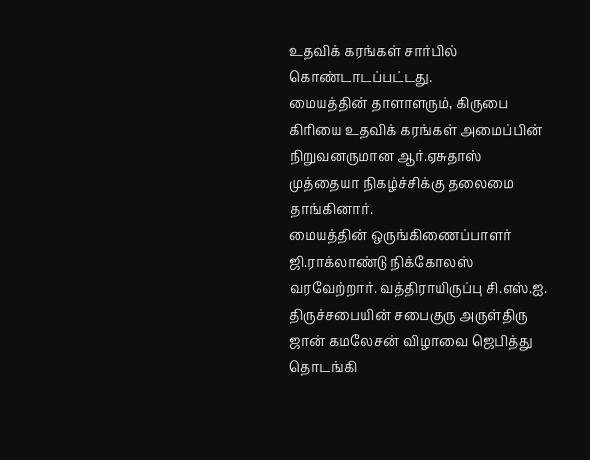உதவிக் கரங்கள் சார்பில் கொண்டாடப்பட்டது.
மையத்தின் தாளாளரும், கிருபை கிரியை உதவிக் கரங்கள் அமைப்பின் நிறுவனருமான ஆர்.ஏசுதாஸ் முத்தையா நிகழ்ச்சிக்கு தலைமை தாங்கினார்.
மையத்தின் ஒருங்கிணைப்பாளர் ஜி.ராக்லாண்டு நிக்கோலஸ் வரவேற்றார். வத்திராயிருப்பு சி.எஸ்.ஐ. திருச்சபையின் சபைகுரு அருள்திரு ஜான் கமலேசன் விழாவை ஜெபித்து தொடங்கி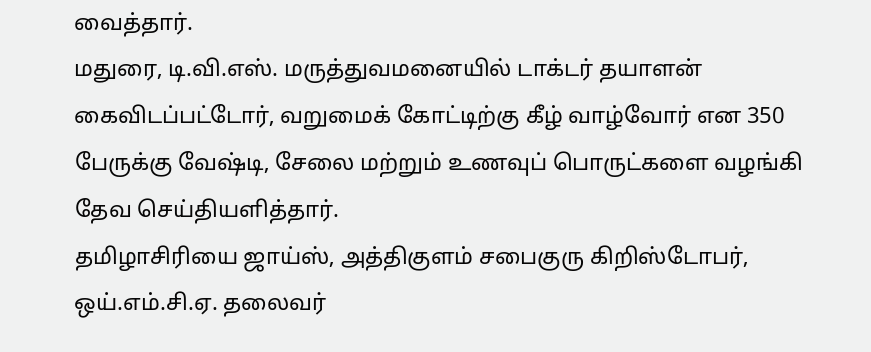வைத்தார்.
மதுரை, டி.வி.எஸ். மருத்துவமனையில் டாக்டர் தயாளன் கைவிடப்பட்டோர், வறுமைக் கோட்டிற்கு கீழ் வாழ்வோர் என 350 பேருக்கு வேஷ்டி, சேலை மற்றும் உணவுப் பொருட்களை வழங்கி தேவ செய்தியளித்தார்.
தமிழாசிரியை ஜாய்ஸ், அத்திகுளம் சபைகுரு கிறிஸ்டோபர், ஒய்.எம்.சி.ஏ. தலைவர்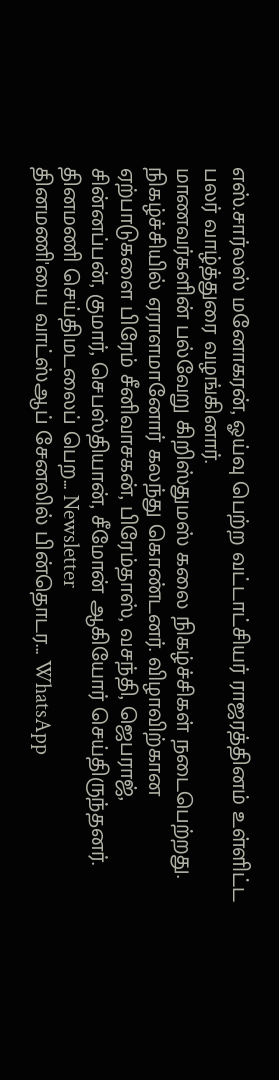எஸ்.சார்லஸ் மனோகரன், ஓய்வு பெற்ற வட்டாட்சியர் ராஜரத்தினம் உள்ளிட்ட பலர் வாழ்த்துரை வழங்கினார்.
மாணவர்களின் பல்வேறு கிறிஸ்துமஸ் கலை நிகழ்ச்சிகள் நடைபெற்றது.
நிகழ்ச்சியில் ஏராளமானோர் கலந்து கொண்டனர். விழாவிற்கான ஏற்பாடுகளை பிரேம் சீனிவாசகன், பிரேம்தாஸ், வசந்தி, ஜெபராஜ், சின்னப்பன், குமார், செபஸ்தியான், சீமோன் ஆகியோர் செய்திருந்தனர்.
தினமணி செய்திமடலைப் பெற... Newsletter
தினமணி'யை வாட்ஸ்ஆப் சேனலில் பின்தொடர... WhatsApp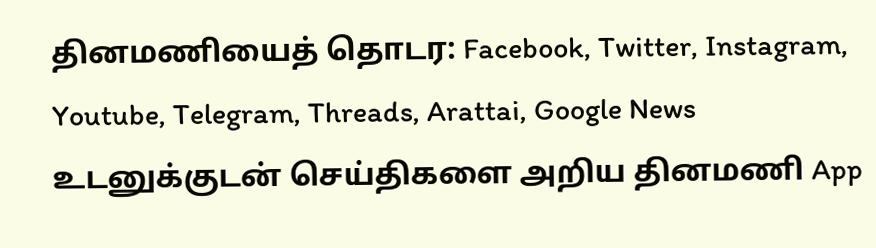தினமணியைத் தொடர: Facebook, Twitter, Instagram, Youtube, Telegram, Threads, Arattai, Google News
உடனுக்குடன் செய்திகளை அறிய தினமணி App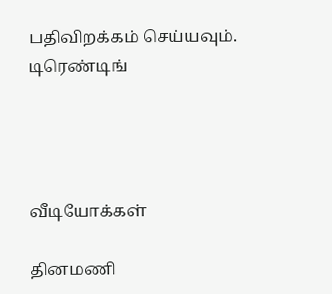பதிவிறக்கம் செய்யவும்.
டிரெண்டிங்




வீடியோக்கள்

தினமணி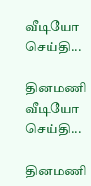வீடியோ செய்தி...

தினமணி வீடியோ செய்தி...

தினமணி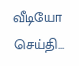வீடியோ செய்தி...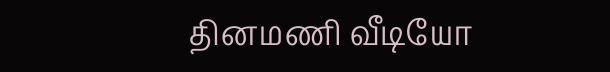தினமணி வீடியோ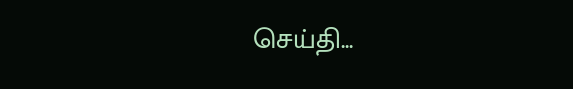செய்தி...